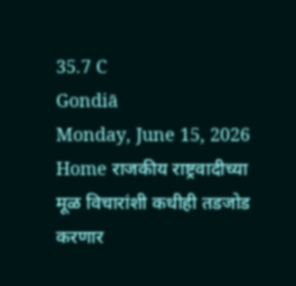35.7 C
Gondiā
Monday, June 15, 2026
Home राजकीय राष्ट्रवादीच्या मूळ विचारांशी कधीही तडजोड करणार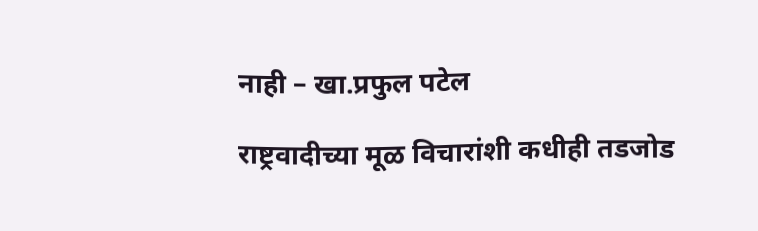नाही – खा.प्रफुल पटेल

राष्ट्रवादीच्या मूळ विचारांशी कधीही तडजोड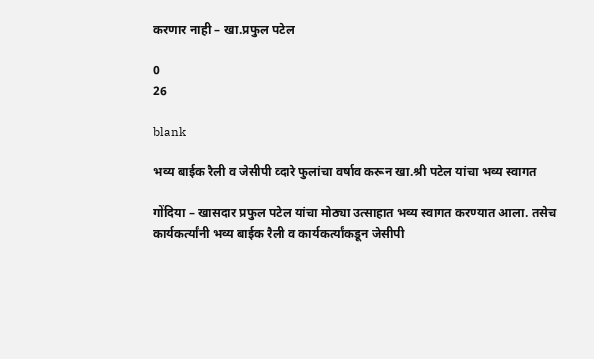करणार नाही – खा.प्रफुल पटेल

0
26

blank

भव्य बाईक रैली व जेसीपी व्दारे फुलांचा वर्षाव करून खा.श्री पटेल यांचा भव्य स्वागत

गोंदिया – खासदार प्रफुल पटेल यांचा मोठ्या उत्साहात भव्य स्वागत करण्यात आला. तसेच कार्यकर्त्यांनी भव्य बाईक रैली व कार्यकर्त्यांकडून जेसीपी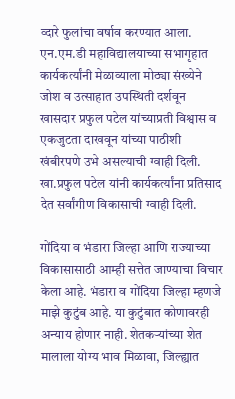व्दारे फुलांचा वर्षाव करण्यात आला. एन.एम.डी महाविद्यालयाच्या सभागृहात कार्यकर्त्यांनी मेळाव्याला मोठ्या संख्येने जोश व उत्साहात उपस्थिती दर्शवून खासदार प्रफुल पटेल यांच्याप्रती विश्वास व एकजुटता दाखवून यांच्या पाठीशी खंबीरपणे उभे असल्याची ग्वाही दिली. खा.प्रफुल पटेल यांनी कार्यकर्त्यांना प्रतिसाद देत सर्वांगीण विकासाची ग्वाही दिली.

गोंदिया व भंडारा जिल्हा आणि राज्याच्या विकासासाठी आम्ही सत्तेत जाण्याचा विचार केला आहे. भंडारा व गोंदिया जिल्हा म्हणजे माझे कुटुंब आहे. या कुटुंबात कोणावरही अन्याय होणार नाही. शेतकऱ्यांच्या शेत मालाला योग्य भाव मिळावा, जिल्ह्यात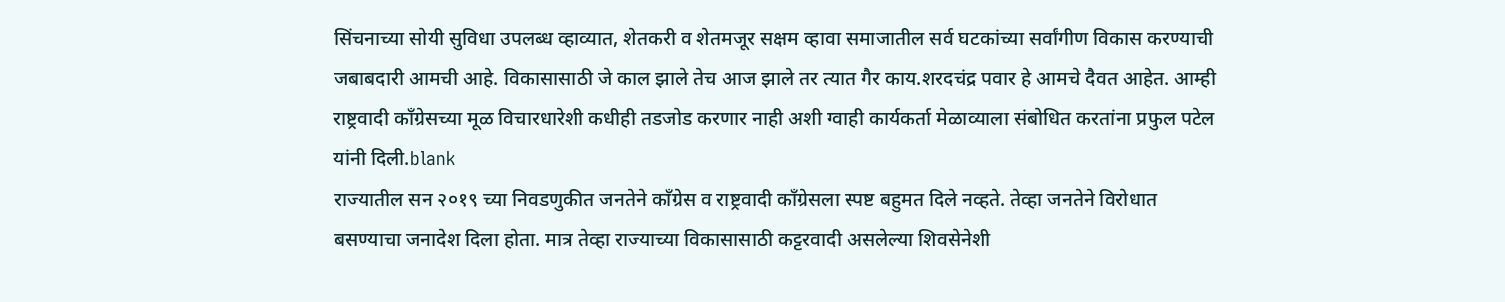सिंचनाच्या सोयी सुविधा उपलब्ध व्हाव्यात, शेतकरी व शेतमजूर सक्षम व्हावा समाजातील सर्व घटकांच्या सर्वांगीण विकास करण्याची जबाबदारी आमची आहे. विकासासाठी जे काल झाले तेच आज झाले तर त्यात गैर काय.शरदचंद्र पवार हे आमचे दैवत आहेत. आम्ही राष्ट्रवादी काँग्रेसच्या मूळ विचारधारेशी कधीही तडजोड करणार नाही अशी ग्वाही कार्यकर्ता मेळाव्याला संबोधित करतांना प्रफुल पटेल यांनी दिली.blank
राज्यातील सन २०१९ च्या निवडणुकीत जनतेने काँग्रेस व राष्ट्रवादी काँग्रेसला स्पष्ट बहुमत दिले नव्हते. तेव्हा जनतेने विरोधात बसण्याचा जनादेश दिला होता. मात्र तेव्हा राज्याच्या विकासासाठी कट्टरवादी असलेल्या शिवसेनेशी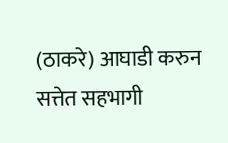(ठाकरे) आघाडी करुन सत्तेत सहभागी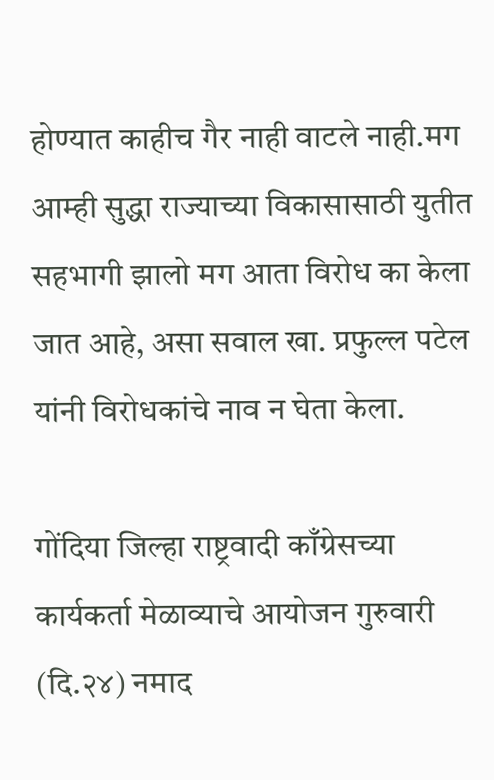होण्यात काहीच गैर नाही वाटले नाही.मग आम्ही सुद्धा राज्याच्या विकासासाठी युतीत सहभागी झालो मग आता विरोध का केला जात आहे, असा सवाल खा. प्रफुल्ल पटेल यांनी विरोधकांचे नाव न घेता केला.

गोंदिया जिल्हा राष्ट्रवादी काँग्रेसच्या कार्यकर्ता मेळाव्याचे आयोजन गुरुवारी (दि.२४) नमाद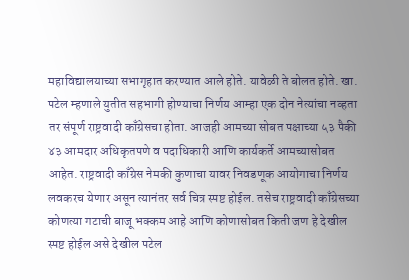महाविद्यालयाच्या सभागृहात करण्यात आले होते. यावेळी ते बोलत होते. खा. पटेल म्हणाले युतीत सहभागी होण्याचा निर्णय आम्हा एक दोन नेत्यांचा नव्हता तर संपूर्ण राष्ट्रवादी काँग्रेसचा होता. आजही आमच्या सोबत पक्षाच्या ५३ पैकी ४३ आमदार अधिकृतपणे व पदाधिकारी आणि कार्यकर्ते आमच्यासोबत आहेत. राष्ट्रवादी काँग्रेस नेमकी कुणाचा यावर निवडणूक आयोगाचा निर्णय लवकरच येणार असून त्यानंतर सर्व चित्र स्पष्ट होईल. तसेच राष्ट्रवादी काँग्रेसच्या कोणत्या गटाची बाजू भक्कम आहे आणि कोणासोबत किती जण हे देखील स्पष्ट होईल असे देखील पटेल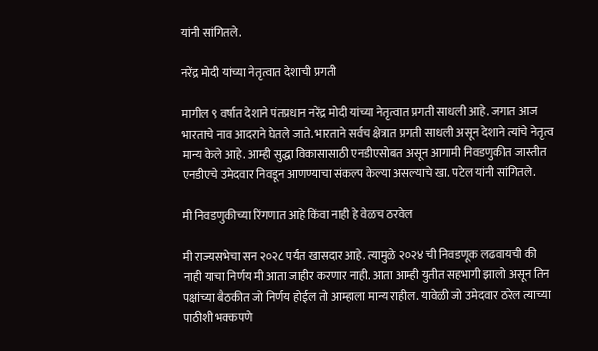यांनी सांगितले.

नरेंद्र मोदी यांच्या नेतृत्वात देशाची प्रगती

मागील ९ वर्षात देशाने पंतप्रधान नरेंद्र मोदी यांच्या नेतृत्वात प्रगती साधली आहे. जगात आज भारताचे नाव आदराने घेतले जाते. भारताने सर्वच क्षेत्रात प्रगती साधली असून देशाने त्यांचे नेतृत्व मान्य केले आहे. आम्ही सुद्धा विकासासाठी एनडीएसोबत असून आगामी निवडणुकीत जास्तीत एनडीएचे उमेदवार निवडून आणण्याचा संकल्प केल्या असल्याचे खा. पटेल यांनी सांगितले.

मी निवडणुकीच्या रिंगणात आहे किंवा नाही हे वेळच ठरवेल

मी राज्यसभेचा सन २०२८ पर्यंत खासदार आहे. त्यामुळे २०२४ ची निवडणूक लढवायची की नाही याचा निर्णय मी आता जाहीर करणार नाही. आता आम्ही युतीत सहभागी झालो असून तिन पक्षांच्या बैठकीत जो निर्णय होईल तो आम्हाला मान्य राहील. यावेळी जो उमेदवार ठरेल त्याच्या पाठीशी भक्कपणे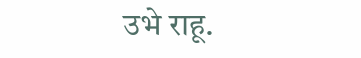उभे राहू.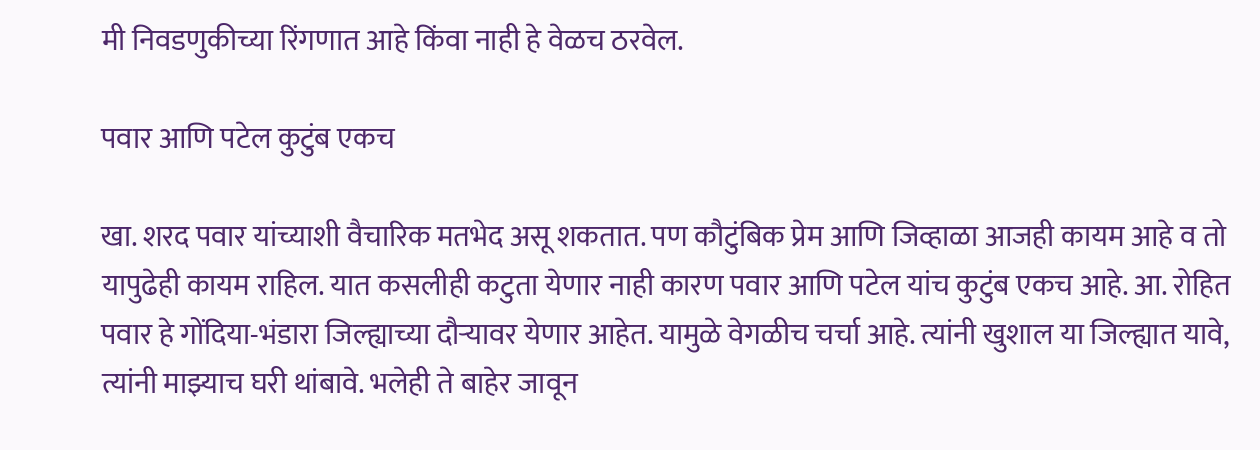मी निवडणुकीच्या रिंगणात आहे किंवा नाही हे वेळच ठरवेल.

पवार आणि पटेल कुटुंब एकच

खा. शरद पवार यांच्याशी वैचारिक मतभेद असू शकतात. पण कौटुंबिक प्रेम आणि जिव्हाळा आजही कायम आहे व तो यापुढेही कायम राहिल. यात कसलीही कटुता येणार नाही कारण पवार आणि पटेल यांच कुटुंब एकच आहे. आ. रोहित पवार हे गोंदिया-भंडारा जिल्ह्याच्या दौऱ्यावर येणार आहेत. यामुळे वेगळीच चर्चा आहे. त्यांनी खुशाल या जिल्ह्यात यावे, त्यांनी माझ्याच घरी थांबावे. भलेही ते बाहेर जावून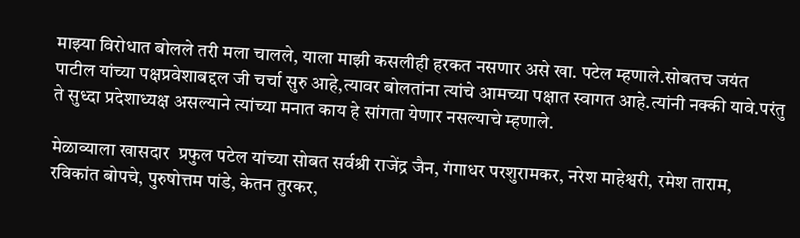माझ्या विरोधात बोलले तरी मला चालले, याला माझी कसलीही हरकत नसणार असे खा. पटेल म्हणाले.सोबतच जयंत पाटील यांच्या पक्षप्रवेशाबद्दल जी चर्चा सुरु आहे,त्यावर बोलतांना त्यांचे आमच्या पक्षात स्वागत आहे.त्यांनी नक्की यावे.परंतु ते सुध्दा प्रदेशाध्यक्ष असल्याने त्यांच्या मनात काय हे सांगता येणार नसल्याचे म्हणाले.

मेळाव्याला खासदार  प्रफुल पटेल यांच्या सोबत सर्वश्री राजेंद्र जैन, गंगाधर परशुरामकर, नरेश माहेश्वरी, रमेश ताराम, रविकांत बोपचे, पुरुषोत्तम पांडे, केतन तुरकर,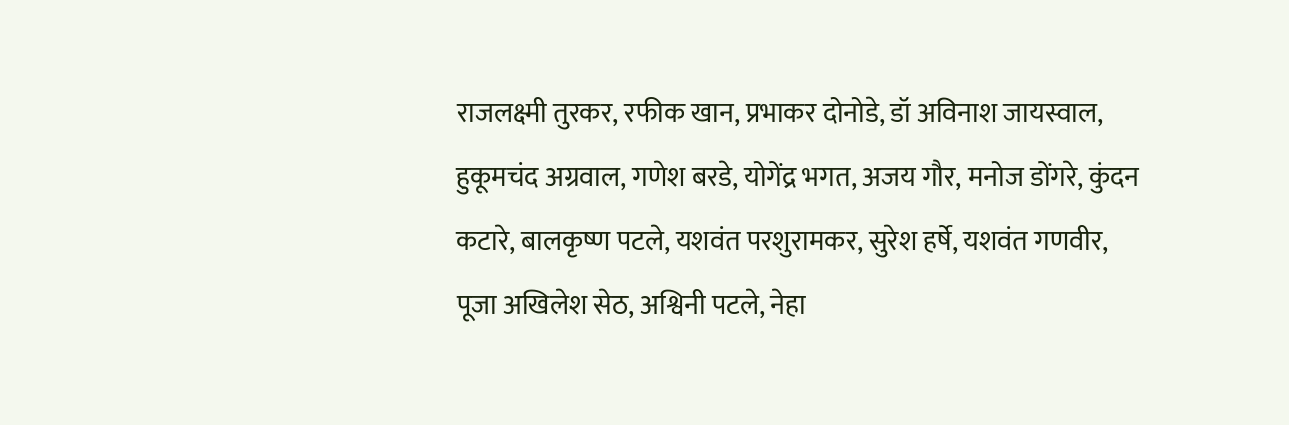राजलक्ष्मी तुरकर, रफीक खान, प्रभाकर दोनोडे, डॉ अविनाश जायस्वाल, हुकूमचंद अग्रवाल, गणेश बरडे, योगेंद्र भगत, अजय गौर, मनोज डोंगरे, कुंदन कटारे, बालकृष्ण पटले, यशवंत परशुरामकर, सुरेश हर्षे, यशवंत गणवीर, पूजा अखिलेश सेठ, अश्विनी पटले, नेहा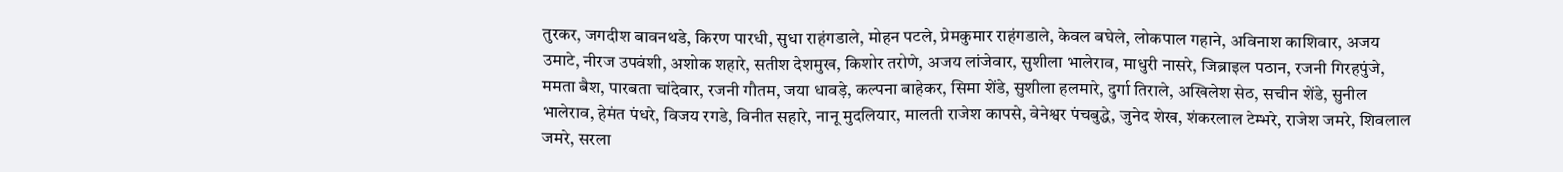तुरकर, जगदीश बावनथडे, किरण पारधी, सुधा राहंगडाले, मोहन पटले, प्रेमकुमार राहंगडाले, केवल बघेले, लोकपाल गहाने, अविनाश काशिवार, अजय उमाटे, नीरज उपवंशी, अशोक शहारे, सतीश देशमुख, किशोर तरोणे, अजय लांजेवार, सुशीला भालेराव, माधुरी नासरे, जिब्राइल पठान, रजनी गिरहपुंजे, ममता बैश, पारबता चांदेवार, रजनी गौतम, जया धावड़े, कल्पना बाहेकर, सिमा शेंडे, सुशीला हलमारे, दुर्गा तिराले, अखिलेश सेठ, सचीन शेंडे, सुनील भालेराव, हेमंत पंधरे, विजय रगडे, विनीत सहारे, नानू मुदलियार, मालती राजेश कापसे, वेनेश्वर पंचबुद्धे, जुनेद शेख, शंकरलाल टेम्भरे, राजेश जमरे, शिवलाल जमरे, सरला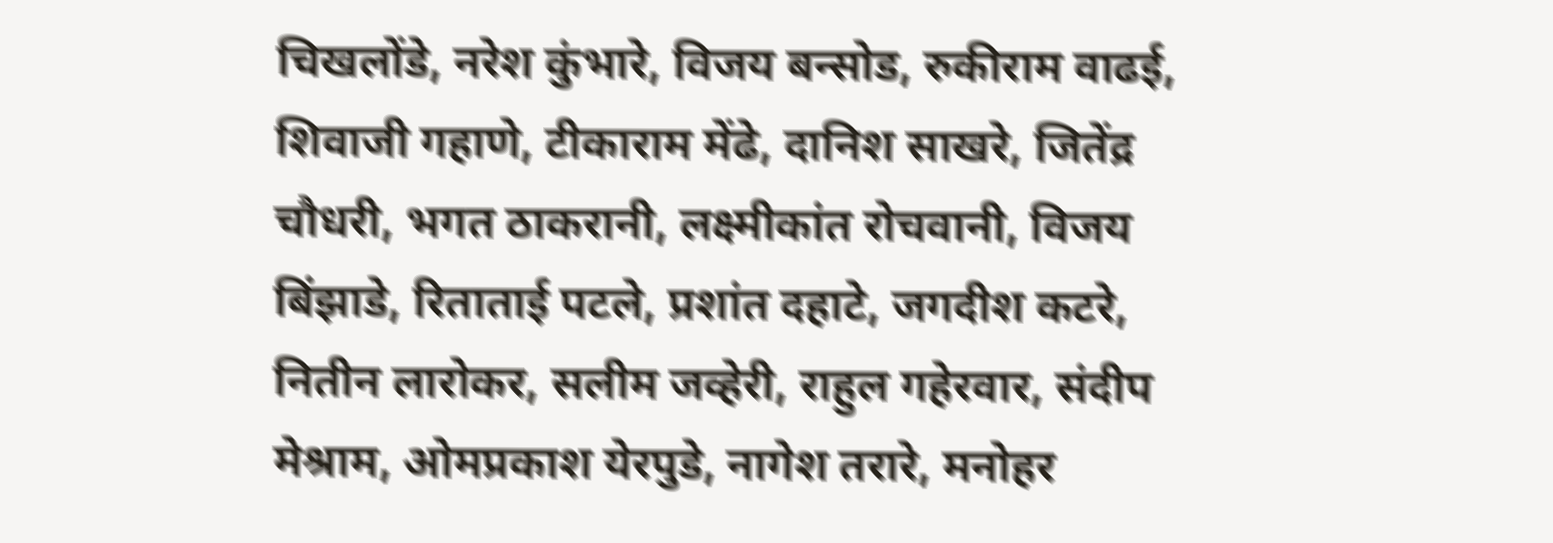चिखलोंडे, नरेश कुंभारे, विजय बन्सोड, रुकीराम वाढई, शिवाजी गहाणे, टीकाराम मेंढे, दानिश साखरे, जितेंद्र चौधरी, भगत ठाकरानी, लक्ष्मीकांत रोचवानी, विजय बिंझाडे, रिताताई पटले, प्रशांत दहाटे, जगदीश कटरे, नितीन लारोकर, सलीम जव्हेरी, राहुल गहेरवार, संदीप मेश्राम, ओमप्रकाश येरपुडे, नागेश तरारे, मनोहर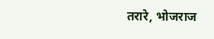तरारे, भोजराज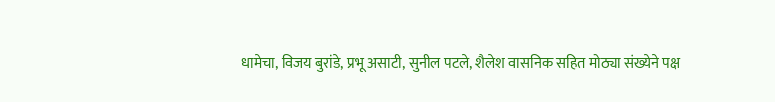धामेचा, विजय बुरांडे, प्रभू असाटी, सुनील पटले, शैलेश वासनिक सहित मोठ्या संख्येने पक्ष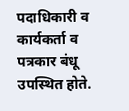पदाधिकारी व कार्यकर्ता व पत्रकार बंधू उपस्थित होते.